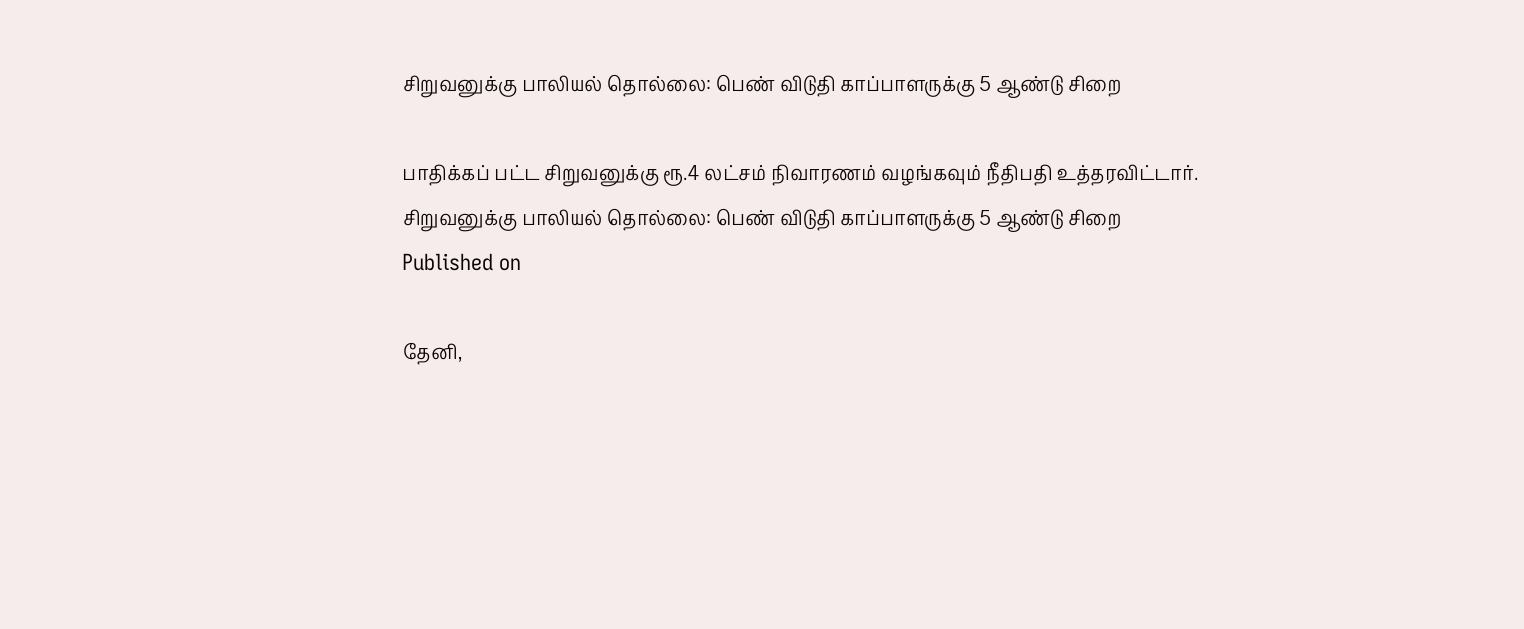சிறுவனுக்கு பாலியல் தொல்லை: பெண் விடுதி காப்பாளருக்கு 5 ஆண்டு சிறை

பாதிக்கப் பட்ட சிறுவனுக்கு ரூ.4 லட்சம் நிவாரணம் வழங்கவும் நீதிபதி உத்தரவிட்டார்.
சிறுவனுக்கு பாலியல் தொல்லை: பெண் விடுதி காப்பாளருக்கு 5 ஆண்டு சிறை
Published on

தேனி,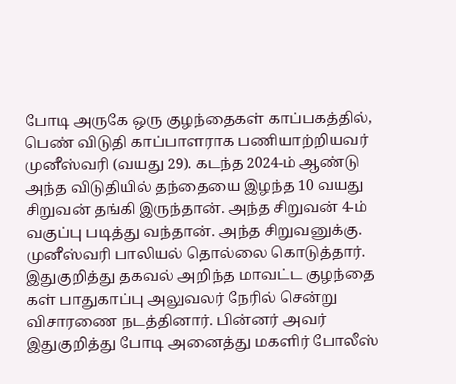போடி அருகே ஒரு குழந்தைகள் காப்பகத்தில், பெண் விடுதி காப்பாளராக பணியாற்றியவர் முனீஸ்வரி (வயது 29). கடந்த 2024-ம் ஆண்டு அந்த விடுதியில் தந்தையை இழந்த 10 வயது சிறுவன் தங்கி இருந்தான். அந்த சிறுவன் 4-ம் வகுப்பு படித்து வந்தான். அந்த சிறுவனுக்கு. முனீஸ்வரி பாலியல் தொல்லை கொடுத்தார். இதுகுறித்து தகவல் அறிந்த மாவட்ட குழந்தை கள் பாதுகாப்பு அலுவலர் நேரில் சென்று விசாரணை நடத்தினார். பின்னர் அவர் இதுகுறித்து போடி அனைத்து மகளிர் போலீஸ்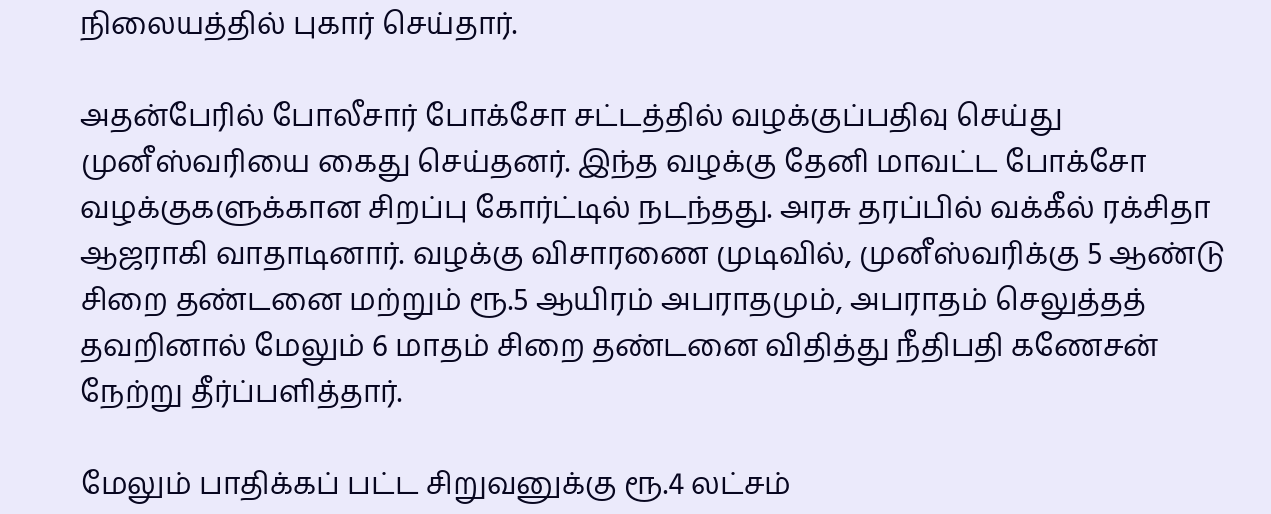நிலையத்தில் புகார் செய்தார்.

அதன்பேரில் போலீசார் போக்சோ சட்டத்தில் வழக்குப்பதிவு செய்து முனீஸ்வரியை கைது செய்தனர். இந்த வழக்கு தேனி மாவட்ட போக்சோ வழக்குகளுக்கான சிறப்பு கோர்ட்டில் நடந்தது. அரசு தரப்பில் வக்கீல் ரக்சிதா ஆஜராகி வாதாடினார். வழக்கு விசாரணை முடிவில், முனீஸ்வரிக்கு 5 ஆண்டு சிறை தண்டனை மற்றும் ரூ.5 ஆயிரம் அபராதமும், அபராதம் செலுத்தத் தவறினால் மேலும் 6 மாதம் சிறை தண்டனை விதித்து நீதிபதி கணேசன் நேற்று தீர்ப்பளித்தார்.

மேலும் பாதிக்கப் பட்ட சிறுவனுக்கு ரூ.4 லட்சம்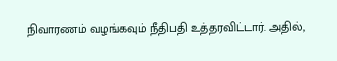நிவாரணம் வழங்கவும் நீதிபதி உத்தரவிட்டார். அதில்,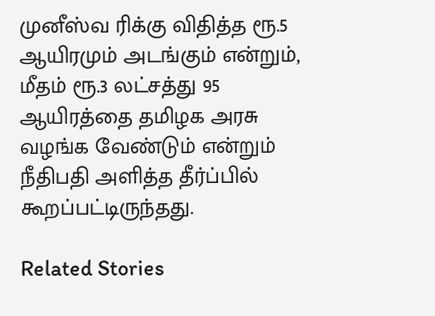முனீஸ்வ ரிக்கு விதித்த ரூ.5 ஆயிரமும் அடங்கும் என்றும், மீதம் ரூ.3 லட்சத்து 95 ஆயிரத்தை தமிழக அரசு வழங்க வேண்டும் என்றும் நீதிபதி அளித்த தீர்ப்பில் கூறப்பட்டிருந்தது.

Related Stories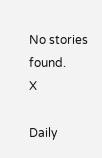No stories found.
X

Daily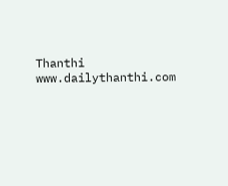Thanthi
www.dailythanthi.com